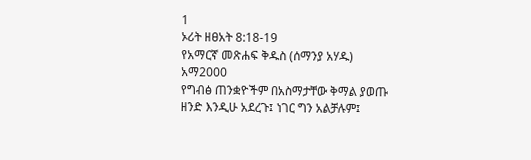1
ኦሪት ዘፀአት 8:18-19
የአማርኛ መጽሐፍ ቅዱስ (ሰማንያ አሃዱ)
አማ2000
የግብፅ ጠንቋዮችም በአስማታቸው ቅማል ያወጡ ዘንድ እንዲሁ አደረጉ፤ ነገር ግን አልቻሉም፤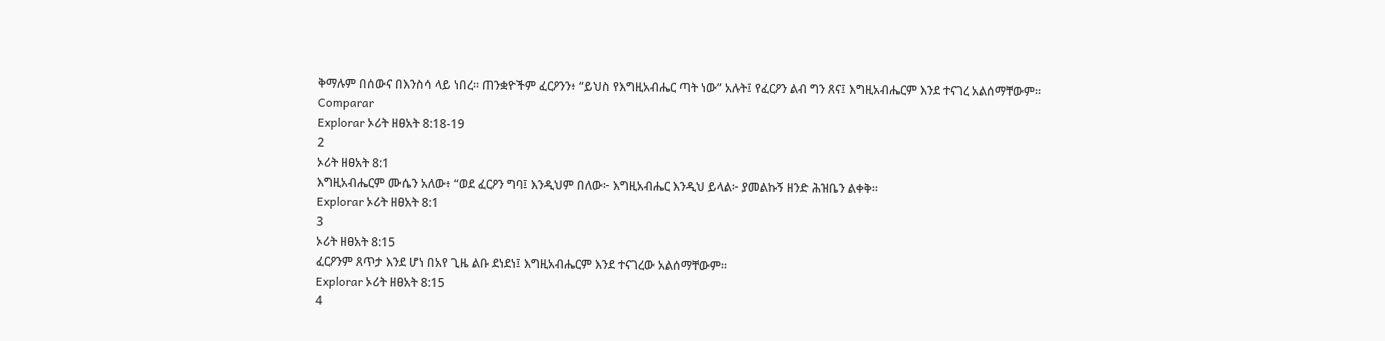ቅማሉም በሰውና በእንስሳ ላይ ነበረ። ጠንቋዮችም ፈርዖንን፥ “ይህስ የእግዚአብሔር ጣት ነው” አሉት፤ የፈርዖን ልብ ግን ጸና፤ እግዚአብሔርም እንደ ተናገረ አልሰማቸውም።
Comparar
Explorar ኦሪት ዘፀአት 8:18-19
2
ኦሪት ዘፀአት 8:1
እግዚአብሔርም ሙሴን አለው፥ “ወደ ፈርዖን ግባ፤ እንዲህም በለው፦ እግዚአብሔር እንዲህ ይላል፦ ያመልኩኝ ዘንድ ሕዝቤን ልቀቅ።
Explorar ኦሪት ዘፀአት 8:1
3
ኦሪት ዘፀአት 8:15
ፈርዖንም ጸጥታ እንደ ሆነ በአየ ጊዜ ልቡ ደነደነ፤ እግዚአብሔርም እንደ ተናገረው አልሰማቸውም።
Explorar ኦሪት ዘፀአት 8:15
4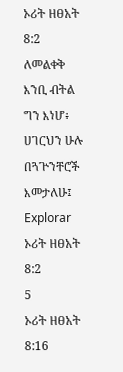ኦሪት ዘፀአት 8:2
ለመልቀቅ እንቢ ብትል ግን እነሆ፥ ሀገርህን ሁሉ በጓጕንቸሮች እመታለሁ፤
Explorar ኦሪት ዘፀአት 8:2
5
ኦሪት ዘፀአት 8:16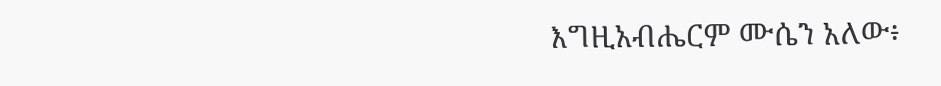እግዚአብሔርም ሙሴን አለው፥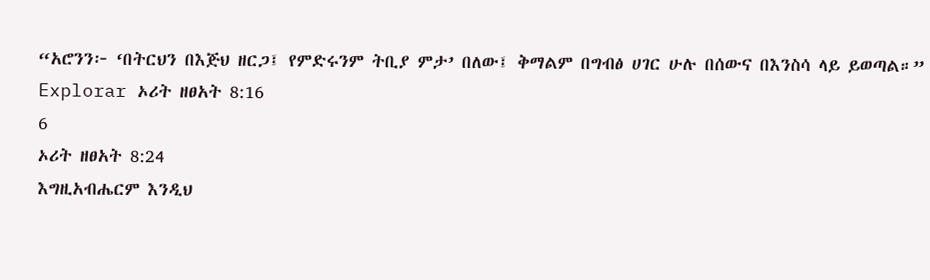“አሮንን፦ ‘በትርህን በእጅህ ዘርጋ፤ የምድሩንም ትቢያ ምታ’ በለው፤ ቅማልም በግብፅ ሀገር ሁሉ በሰውና በእንስሳ ላይ ይወጣል።”
Explorar ኦሪት ዘፀአት 8:16
6
ኦሪት ዘፀአት 8:24
እግዚአብሔርም እንዲህ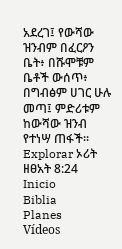አደረገ፤ የውሻው ዝንብም በፈርዖን ቤት፥ በሹሞቹም ቤቶች ውሰጥ፥ በግብፅም ሀገር ሁሉ መጣ፤ ምድሪቱም ከውሻው ዝንብ የተነሣ ጠፋች።
Explorar ኦሪት ዘፀአት 8:24
Inicio
Biblia
Planes
Vídeos